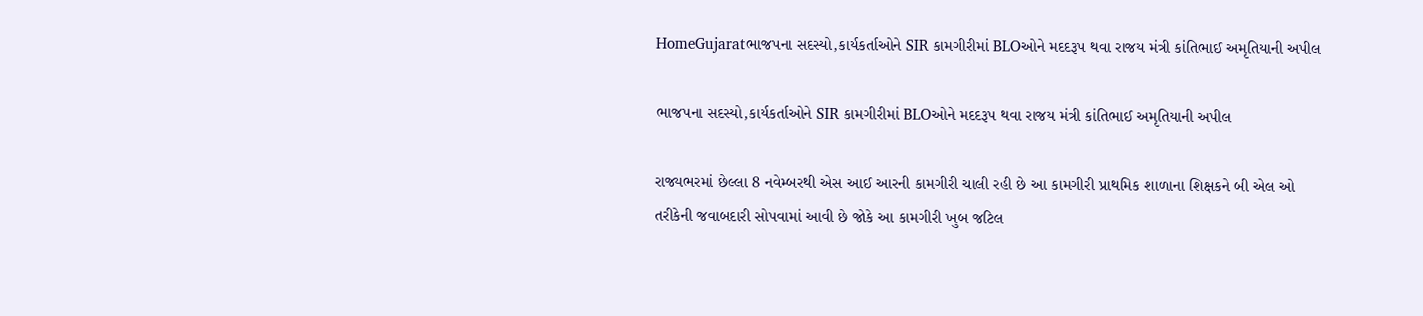HomeGujaratભાજપના સદસ્યો,કાર્યકર્તાઓને SIR કામગીરીમાં BLOઓને મદદરૂપ થવા રાજય મંત્રી કાંતિભાઈ અમૃતિયાની અપીલ

ભાજપના સદસ્યો,કાર્યકર્તાઓને SIR કામગીરીમાં BLOઓને મદદરૂપ થવા રાજય મંત્રી કાંતિભાઈ અમૃતિયાની અપીલ

રાજ્યભરમાં છેલ્લા 8 નવેમ્બરથી એસ આઈ આરની કામગીરી ચાલી રહી છે આ કામગીરી પ્રાથમિક શાળાના શિક્ષકને બી એલ ઓ તરીકેની જવાબદારી સોપવામાં આવી છે જોકે આ કામગીરી ખુબ જટિલ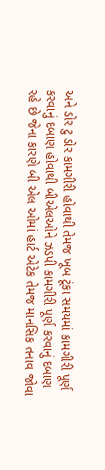અને ડોર ટુ ડોર કામગીરી હોવાથી તેમજ ખૂબ ટૂંકા સમયમાં કામગીરી પૂર્ણ કરવાનું દબાણ હોવાથી બીએલઓને ઝડપી કામગીરી પૂર્ણ કરવાનું દબાણ રહે છે જેના કારણે બી એલ ઓમાં હાર્ટ એટેક તેમજ માનસિક તનાવ જોવા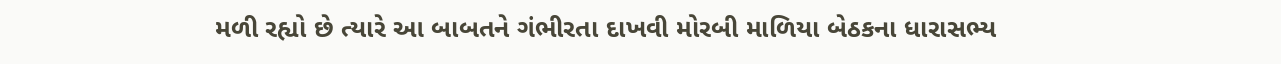મળી રહ્યો છે ત્યારે આ બાબતને ગંભીરતા દાખવી મોરબી માળિયા બેઠકના ધારાસભ્ય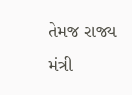તેમજ રાજ્ય મંત્રી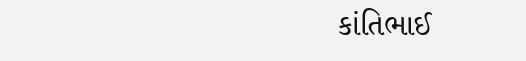કાંતિભાઈ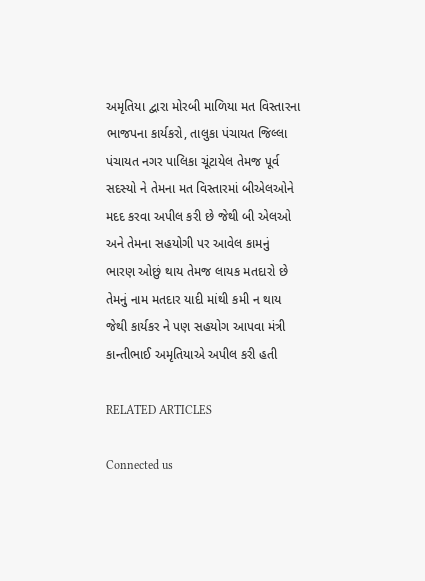અમૃતિયા દ્વારા મોરબી માળિયા મત વિસ્તારના ભાજપના કાર્યકરો, તાલુકા પંચાયત જિલ્લા પંચાયત નગર પાલિકા ચૂંટાયેલ તેમજ પૂર્વ સદસ્યો ને તેમના મત વિસ્તારમાં બીએલઓને મદદ કરવા અપીલ કરી છે જેથી બી એલઓ અને તેમના સહયોગી પર આવેલ કામનું ભારણ ઓછું થાય તેમજ લાયક મતદારો છે તેમનું નામ મતદાર યાદી માંથી કમી ન થાય જેથી કાર્યકર ને પણ સહયોગ આપવા મંત્રી કાન્તીભાઈ અમૃતિયાએ અપીલ કરી હતી

RELATED ARTICLES

Connected us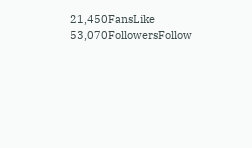21,450FansLike
53,070FollowersFollow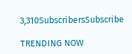3,310SubscribersSubscribe

TRENDING NOW